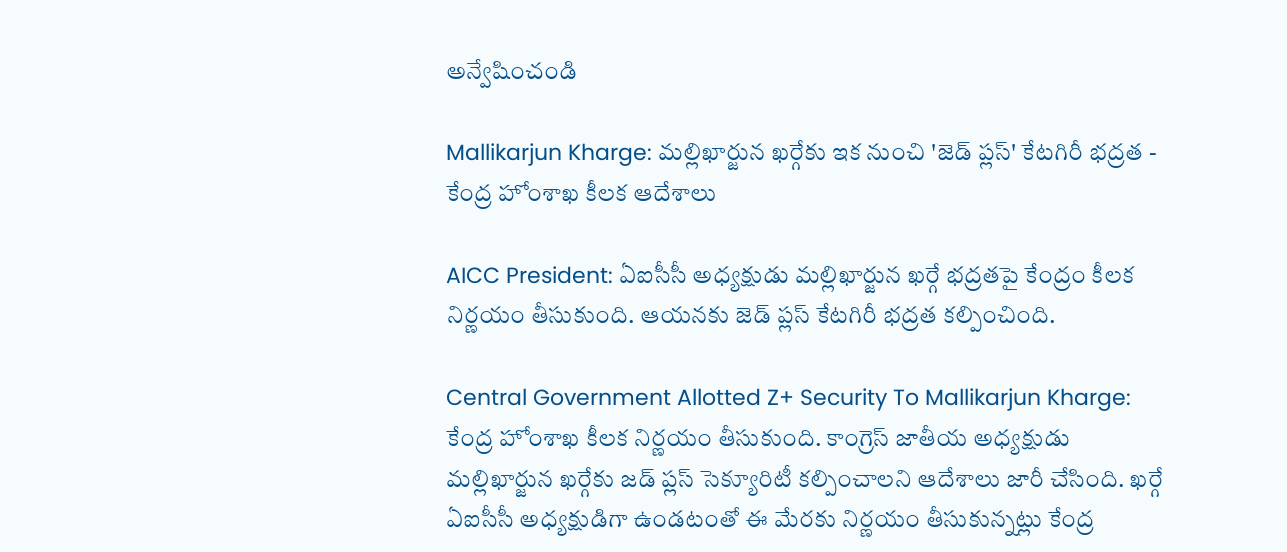అన్వేషించండి

Mallikarjun Kharge: మల్లిఖార్జున ఖర్గేకు ఇక నుంచి 'జెడ్ ప్లస్' కేటగిరీ భద్రత - కేంద్ర హోంశాఖ కీలక ఆదేశాలు

AICC President: ఏఐసీసీ అధ్యక్షుడు మల్లిఖార్జున ఖర్గే భద్రతపై కేంద్రం కీలక నిర్ణయం తీసుకుంది. ఆయనకు జెడ్ ప్లస్ కేటగిరీ భద్రత కల్పించింది.

Central Government Allotted Z+ Security To Mallikarjun Kharge: కేంద్ర హోంశాఖ కీలక నిర్ణయం తీసుకుంది. కాంగ్రెస్ జాతీయ అధ్యక్షుడు మల్లిఖార్జున ఖర్గేకు జడ్ ప్లస్ సెక్యూరిటీ కల్పించాలని ఆదేశాలు జారీ చేసింది. ఖర్గే ఏఐసీసీ అధ్యక్షుడిగా ఉండటంతో ఈ మేరకు నిర్ణయం తీసుకున్నట్లు కేంద్ర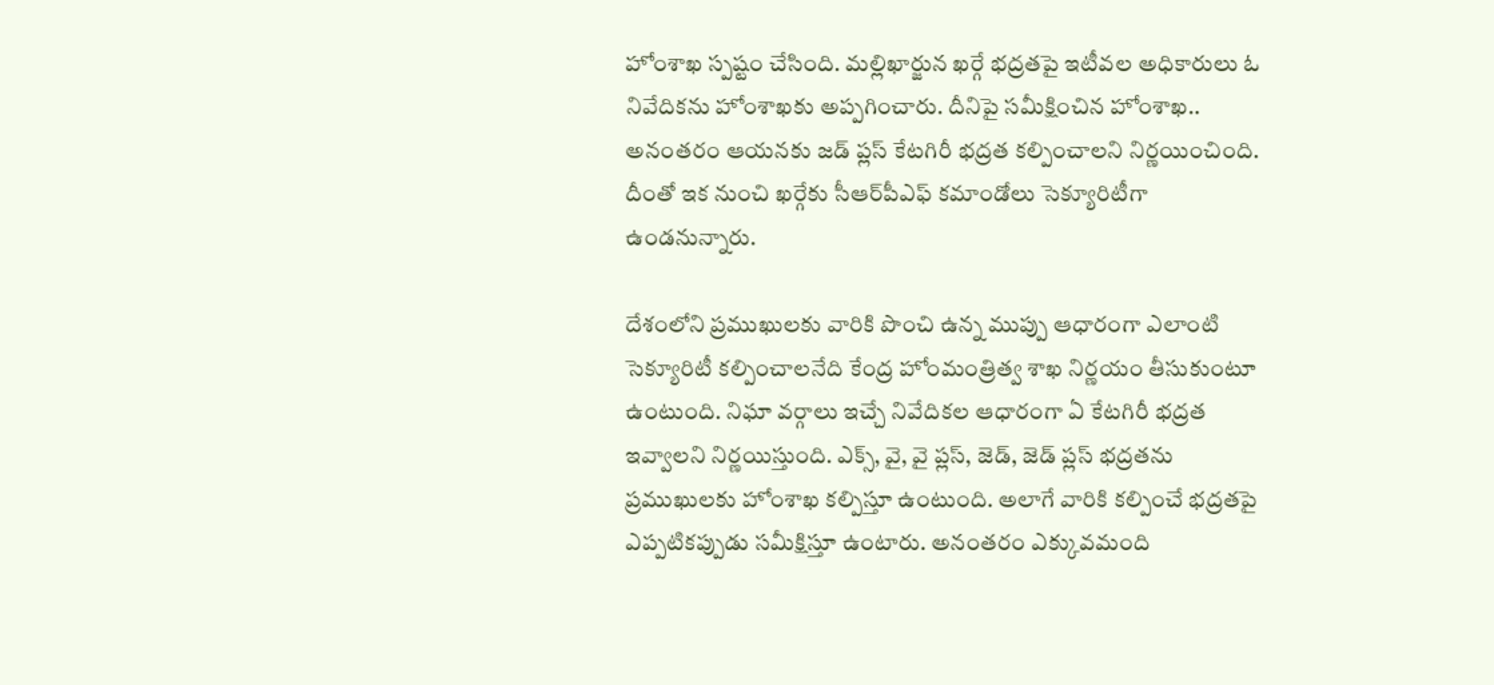హోంశాఖ స్పష్టం చేసింది. మల్లిఖార్జున ఖర్గే భద్రతపై ఇటీవల అధికారులు ఓ నివేదికను హోంశాఖకు అప్పగించారు. దీనిపై సమీక్షించిన హోంశాఖ.. అనంతరం ఆయనకు జడ్ ప్లస్ కేటగిరీ భద్రత కల్పించాలని నిర్ణయించింది. దీంతో ఇక నుంచి ఖర్గేకు సీఆర్‌పీఎఫ్ కమాండోలు సెక్యూరిటీగా ఉండనున్నారు.

దేశంలోని ప్రముఖులకు వారికి పొంచి ఉన్న ముప్పు ఆధారంగా ఎలాంటి సెక్యూరిటీ కల్పించాలనేది కేంద్ర హోంమంత్రిత్వ శాఖ నిర్ణయం తీసుకుంటూ ఉంటుంది. నిఘా వర్గాలు ఇచ్చే నివేదికల ఆధారంగా ఏ కేటగిరీ భద్రత ఇవ్వాలని నిర్ణయిస్తుంది. ఎక్స్, వై, వై ప్లస్, జెడ్, జెడ్ ప్లస్ భద్రతను ప్రముఖులకు హోంశాఖ కల్పిస్తూ ఉంటుంది. అలాగే వారికి కల్పించే భద్రతపై ఎప్పటికప్పుడు సమీక్షిస్తూ ఉంటారు. అనంతరం ఎక్కువమంది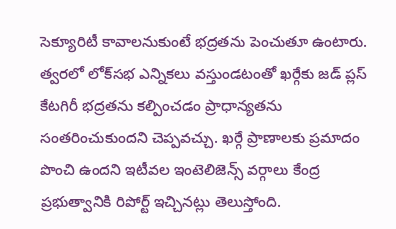సెక్యూరిటీ కావాలనుకుంటే భద్రతను పెంచుతూ ఉంటారు. త్వరలో లోక్‌సభ ఎన్నికలు వస్తుండటంతో ఖర్గేకు జడ్ ప్లస్ కేటగిరీ భద్రతను కల్పించడం ప్రాధాన్యతను సంతరించుకుందని చెప్పవచ్చు. ఖర్గే ప్రాణాలకు ప్రమాదం పొంచి ఉందని ఇటీవల ఇంటెలిజెన్స్ వర్గాలు కేంద్ర ప్రభుత్వానికి రిపోర్ట్ ఇచ్చినట్లు తెలుస్తోంది.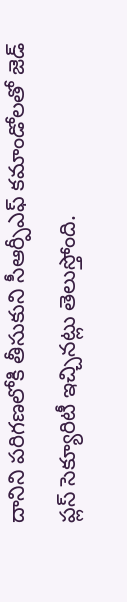దానిని పరిగణలోకి తీసుకుని సీఆర్పీఎఫ్ కమాండోలతో జెడ్ ప్లస్ సెక్యూరిటీ ఇచ్చినట్లు తెలుస్తోంది.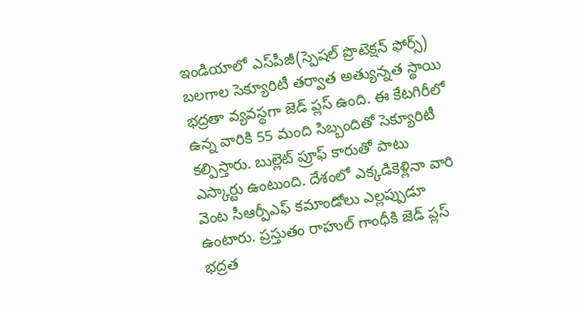ఇండియాలో ఎస్‌పీజీ(స్పెషల్ ప్రొటెక్షన్ ఫోర్స్) బలగాల సెక్యూరిటీ తర్వాత అత్యున్నత స్థాయి భద్రతా వ్యవస్థగా జెడ్ ప్లస్ ఉంది. ఈ కేటగిరీలో ఉన్న వారికి 55 మంది సిబ్బందితో సెక్యూరిటీ కల్పిస్తారు. బుల్లెట్ ప్రూఫ్ కారుతో పాటు ఎస్కార్టు ఉంటుంది. దేశంలో ఎక్కడికెళ్లినా వారి వెంట సీఆర్పీఎఫ్ కమాండోలు ఎల్లప్పుడూ ఉంటారు. ప్రస్తుతం రాహుల్ గాంధీకి జెడ్ ప్లస్ భద్రత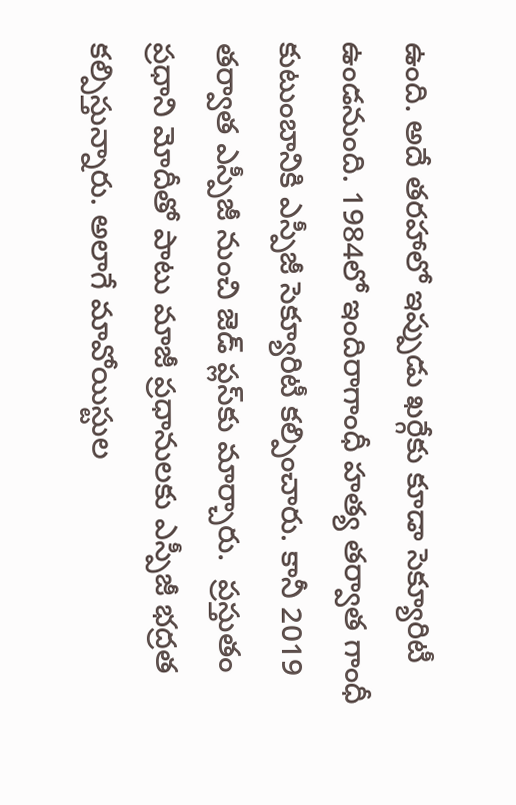ఉంది. అదే తరహాలో ఇప్పుడు ఖర్గేకు కూడా సెక్యూరిటీ ఉండనుంది. 1984లో ఇందిరాగాంధీ హత్య తర్వాత గాంధీ కుటుంబానికి ఎస్పీజీ సెక్యూరిటీ కల్పించారు. కానీ 2019 తర్వాత ఎస్పీజీ నుంచి జెడ్ ప్లస్‌కు మార్చారు.  ప్రస్తుతం ప్రధాని మోదీతో పాటు మాజీ ప్రధానులకు ఎస్పీజీ భద్రత కల్పిస్తున్నారు. అలాగే మావోయిస్టుల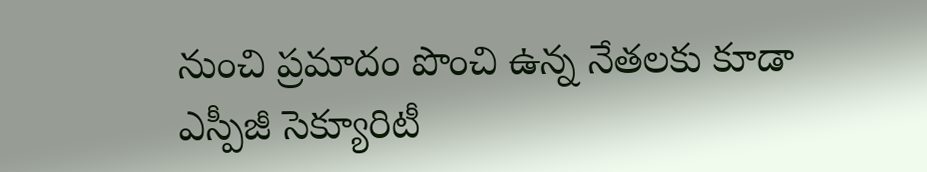నుంచి ప్రమాదం పొంచి ఉన్న నేతలకు కూడా ఎస్పీజీ సెక్యూరిటీ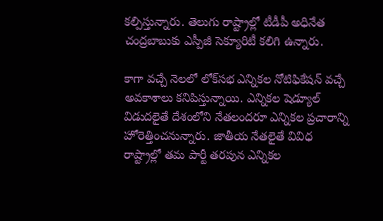కల్పిస్తున్నారు. తెలుగు రాష్ట్రాల్లో టీడీపీ అధినేత చంద్రబాబుకు ఎస్పీజీ సెక్యూరిటీ కలిగి ఉన్నారు.

కాగా వచ్చే నెలలో లోక్‌సభ ఎన్నికల నోటిఫికేషన్ వచ్చే అవకాశాలు కనిపిస్తున్నాయి. ఎన్నికల షెడ్యూల్ విడుదలైతే దేశంలోని నేతలందరూ ఎన్నికల ప్రచారాన్ని హోరెత్తించనున్నారు. జాతీయ నేతలైతే వివిధ రాష్ట్రాల్లో తమ పార్టీ తరపున ఎన్నికల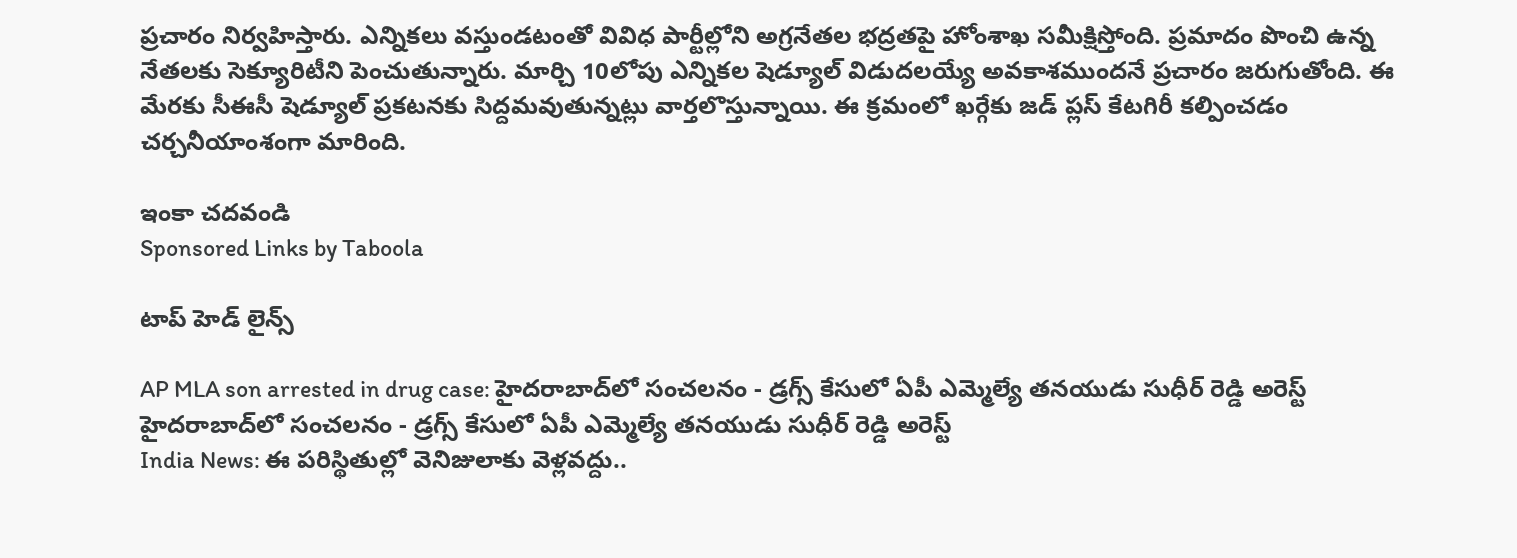ప్రచారం నిర్వహిస్తారు. ఎన్నికలు వస్తుండటంతో వివిధ పార్టీల్లోని అగ్రనేతల భద్రతపై హోంశాఖ సమీక్షిస్తోంది. ప్రమాదం పొంచి ఉన్న నేతలకు సెక్యూరిటీని పెంచుతున్నారు. మార్చి 10లోపు ఎన్నికల షెడ్యూల్ విడుదలయ్యే అవకాశముందనే ప్రచారం జరుగుతోంది. ఈ మేరకు సీఈసీ షెడ్యూల్ ప్రకటనకు సిద్దమవుతున్నట్లు వార్తలొస్తున్నాయి. ఈ క్రమంలో ఖర్గేకు జడ్ ప్లస్ కేటగిరీ కల్పించడం చర్చనీయాంశంగా మారింది.

ఇంకా చదవండి
Sponsored Links by Taboola

టాప్ హెడ్ లైన్స్

AP MLA son arrested in drug case: హైదరాబాద్‌లో సంచలనం - డ్రగ్స్ కేసులో ఏపీ ఎమ్మెల్యే తనయుడు సుధీర్ రెడ్డి అరెస్ట్
హైదరాబాద్‌లో సంచలనం - డ్రగ్స్ కేసులో ఏపీ ఎమ్మెల్యే తనయుడు సుధీర్ రెడ్డి అరెస్ట్
India News: ఈ పరిస్థితుల్లో వెనిజులాకు వెళ్లవద్దు..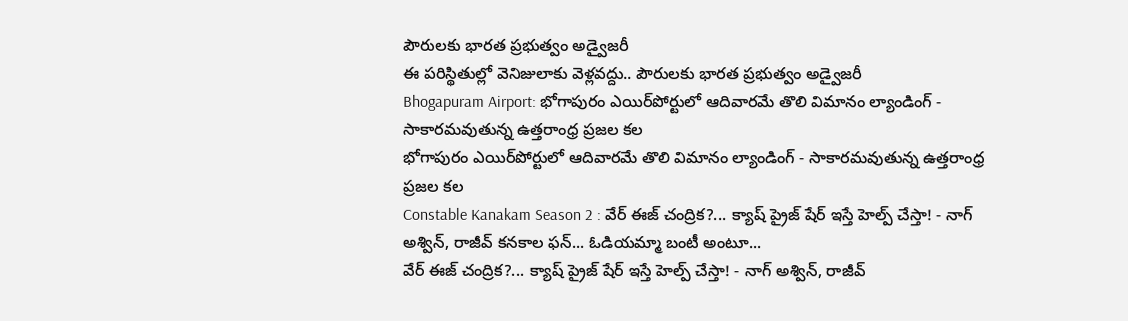పౌరులకు భారత ప్రభుత్వం అడ్వైజరీ
ఈ పరిస్థితుల్లో వెనిజులాకు వెళ్లవద్దు.. పౌరులకు భారత ప్రభుత్వం అడ్వైజరీ
Bhogapuram Airport: భోగాపురం ఎయిర్‌పోర్టులో ఆదివారమే తొలి విమానం ల్యాండింగ్ - సాకారమవుతున్న ఉత్తరాంధ్ర ప్రజల కల
భోగాపురం ఎయిర్‌పోర్టులో ఆదివారమే తొలి విమానం ల్యాండింగ్ - సాకారమవుతున్న ఉత్తరాంధ్ర ప్రజల కల
Constable Kanakam Season 2 : వేర్ ఈజ్ చంద్రిక?... క్యాష్ ప్రైజ్ షేర్ ఇస్తే హెల్ప్ చేస్తా! - నాగ్ అశ్విన్, రాజీవ్ కనకాల ఫన్... ఓడియమ్మా బంటీ అంటూ...
వేర్ ఈజ్ చంద్రిక?... క్యాష్ ప్రైజ్ షేర్ ఇస్తే హెల్ప్ చేస్తా! - నాగ్ అశ్విన్, రాజీవ్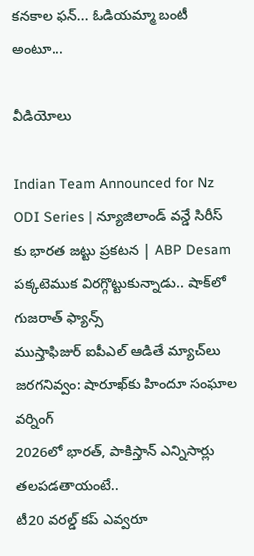కనకాల ఫన్... ఓడియమ్మా బంటీ అంటూ...

వీడియోలు

Indian Team Announced for Nz ODI Series | న్యూజిలాండ్ వన్డే సిరీస్ కు భారత జట్టు ప్రకటన | ABP Desam
పక్కటెముక విరగ్గొట్టుకున్నాడు.. షాక్‌లో గుజరాత్ ఫ్యాన్స్
ముస్తాఫిజుర్‌ ఐపీఎల్ ఆడితే మ్యాచ్‌లు జరగనివ్వం: షారూఖ్‌కు హిందూ సంఘాల వర్నింగ్
2026లో భారత్, పాకిస్తాన్ ఎన్నిసార్లు తలపడతాయంటే..
టీ20 వరల్డ్ కప్ ఎవ్వరూ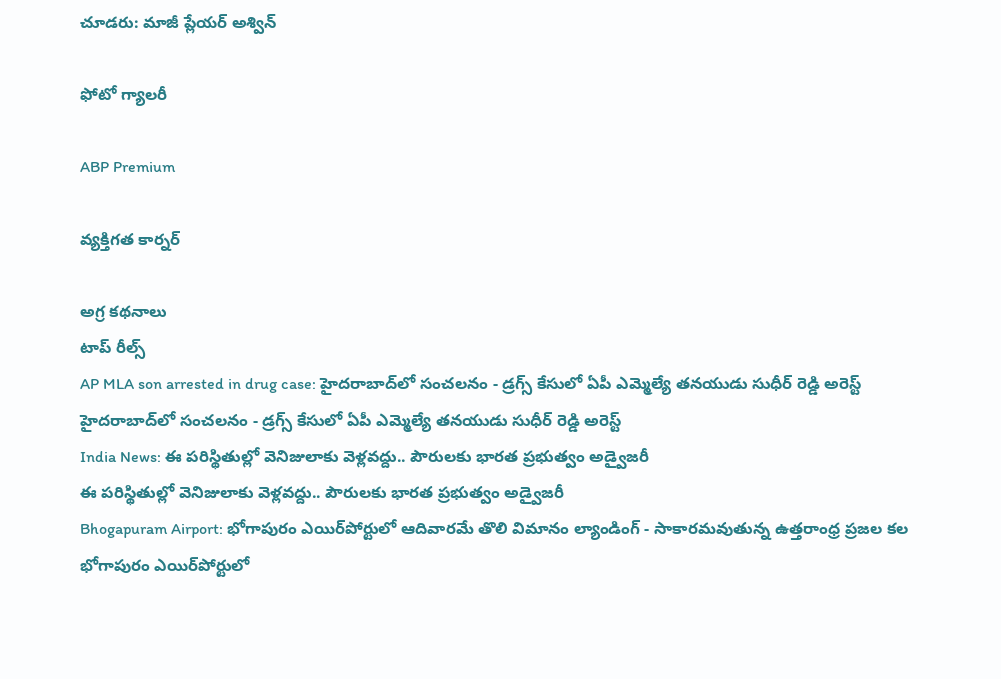చూడరు: మాజీ ప్లేయర్ అశ్విన్

ఫోటో గ్యాలరీ

ABP Premium

వ్యక్తిగత కార్నర్

అగ్ర కథనాలు
టాప్ రీల్స్
AP MLA son arrested in drug case: హైదరాబాద్‌లో సంచలనం - డ్రగ్స్ కేసులో ఏపీ ఎమ్మెల్యే తనయుడు సుధీర్ రెడ్డి అరెస్ట్
హైదరాబాద్‌లో సంచలనం - డ్రగ్స్ కేసులో ఏపీ ఎమ్మెల్యే తనయుడు సుధీర్ రెడ్డి అరెస్ట్
India News: ఈ పరిస్థితుల్లో వెనిజులాకు వెళ్లవద్దు.. పౌరులకు భారత ప్రభుత్వం అడ్వైజరీ
ఈ పరిస్థితుల్లో వెనిజులాకు వెళ్లవద్దు.. పౌరులకు భారత ప్రభుత్వం అడ్వైజరీ
Bhogapuram Airport: భోగాపురం ఎయిర్‌పోర్టులో ఆదివారమే తొలి విమానం ల్యాండింగ్ - సాకారమవుతున్న ఉత్తరాంధ్ర ప్రజల కల
భోగాపురం ఎయిర్‌పోర్టులో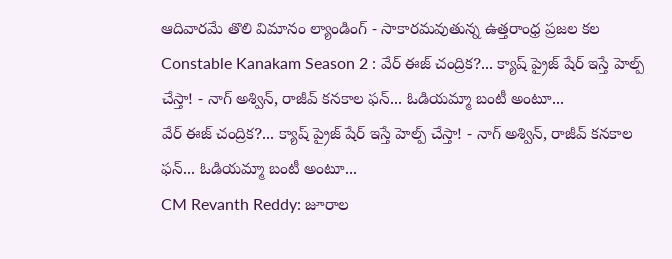ఆదివారమే తొలి విమానం ల్యాండింగ్ - సాకారమవుతున్న ఉత్తరాంధ్ర ప్రజల కల
Constable Kanakam Season 2 : వేర్ ఈజ్ చంద్రిక?... క్యాష్ ప్రైజ్ షేర్ ఇస్తే హెల్ప్ చేస్తా! - నాగ్ అశ్విన్, రాజీవ్ కనకాల ఫన్... ఓడియమ్మా బంటీ అంటూ...
వేర్ ఈజ్ చంద్రిక?... క్యాష్ ప్రైజ్ షేర్ ఇస్తే హెల్ప్ చేస్తా! - నాగ్ అశ్విన్, రాజీవ్ కనకాల ఫన్... ఓడియమ్మా బంటీ అంటూ...
CM Revanth Reddy: జూరాల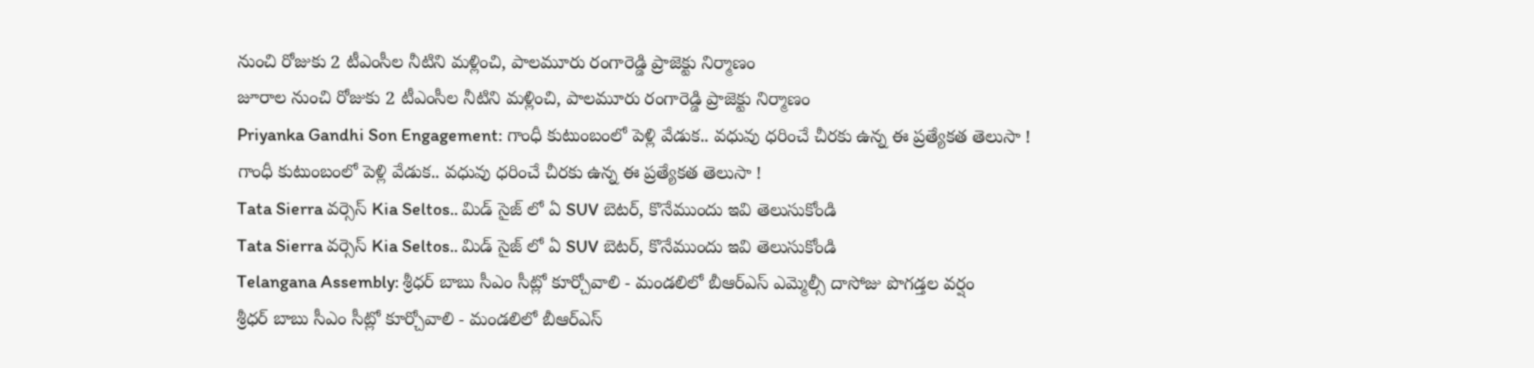నుంచి రోజుకు 2 టీఎంసీల నీటిని మళ్లించి, పాలమూరు రంగారెడ్డి ప్రాజెక్టు నిర్మాణం
జూరాల నుంచి రోజుకు 2 టీఎంసీల నీటిని మళ్లించి, పాలమూరు రంగారెడ్డి ప్రాజెక్టు నిర్మాణం
Priyanka Gandhi Son Engagement: గాంధీ కుటుంబంలో పెళ్లి వేడుక.. వధువు ధరించే చీరకు ఉన్న ఈ ప్రత్యేకత తెలుసా !
గాంధీ కుటుంబంలో పెళ్లి వేడుక.. వధువు ధరించే చీరకు ఉన్న ఈ ప్రత్యేకత తెలుసా !
Tata Sierra వర్సెస్ Kia Seltos.. మిడ్ సైజ్ లో ఏ SUV బెటర్, కొనేముందు ఇవి తెలుసుకోండి
Tata Sierra వర్సెస్ Kia Seltos.. మిడ్ సైజ్ లో ఏ SUV బెటర్, కొనేముందు ఇవి తెలుసుకోండి
Telangana Assembly: శ్రీధర్ బాబు సీఎం సీట్లో కూర్చోవాలి - మండలిలో బీఆర్ఎస్ ఎమ్మెల్సీ దాసోజు పొగడ్తల వర్షం
శ్రీధర్ బాబు సీఎం సీట్లో కూర్చోవాలి - మండలిలో బీఆర్ఎస్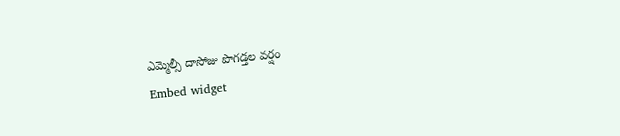ఎమ్మెల్సీ దాసోజు పొగడ్తల వర్షం
Embed widget